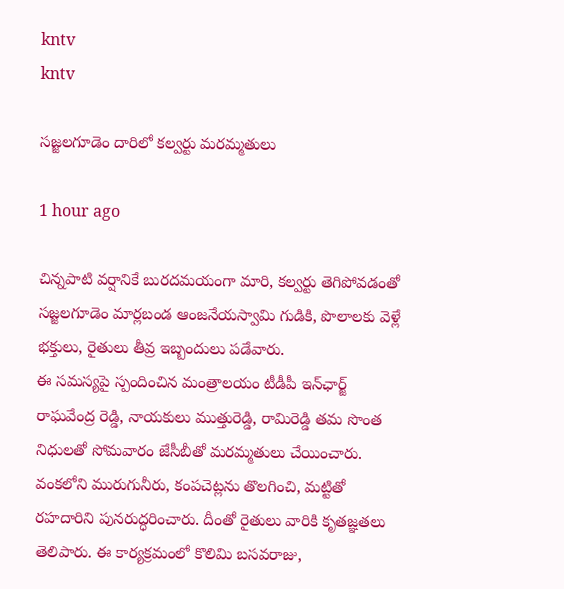kntv
kntv

సజ్జలగూడెం దారిలో కల్వర్టు మరమ్మతులు

1 hour ago

చిన్నపాటి వర్షానికే బురదమయంగా మారి, కల్వర్టు తెగిపోవడంతో సజ్జలగూడెం మార్లబండ ఆంజనేయస్వామి గుడికి, పొలాలకు వెళ్లే భక్తులు, రైతులు తీవ్ర ఇబ్బందులు పడేవారు.
ఈ సమస్యపై స్పందించిన మంత్రాలయం టీడీపీ ఇన్‌ఛార్జ్ రాఘవేంద్ర రెడ్డి, నాయకులు ముత్తురెడ్డి, రామిరెడ్డి తమ సొంత నిధులతో సోమవారం జేసీబీతో మరమ్మతులు చేయించారు. వంకలోని మురుగునీరు, కంపచెట్లను తొలగించి, మట్టితో రహదారిని పునరుద్ధరించారు. దీంతో రైతులు వారికి కృతజ్ఞతలు తెలిపారు. ఈ కార్యక్రమంలో కొలిమి బసవరాజు,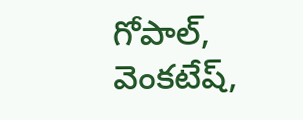గోపాల్, వెంకటేష్,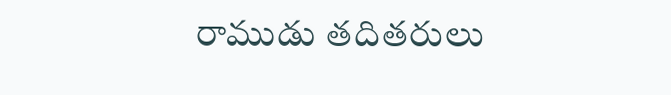రాముడు తదితరులు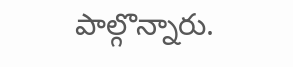పాల్గొన్నారు.